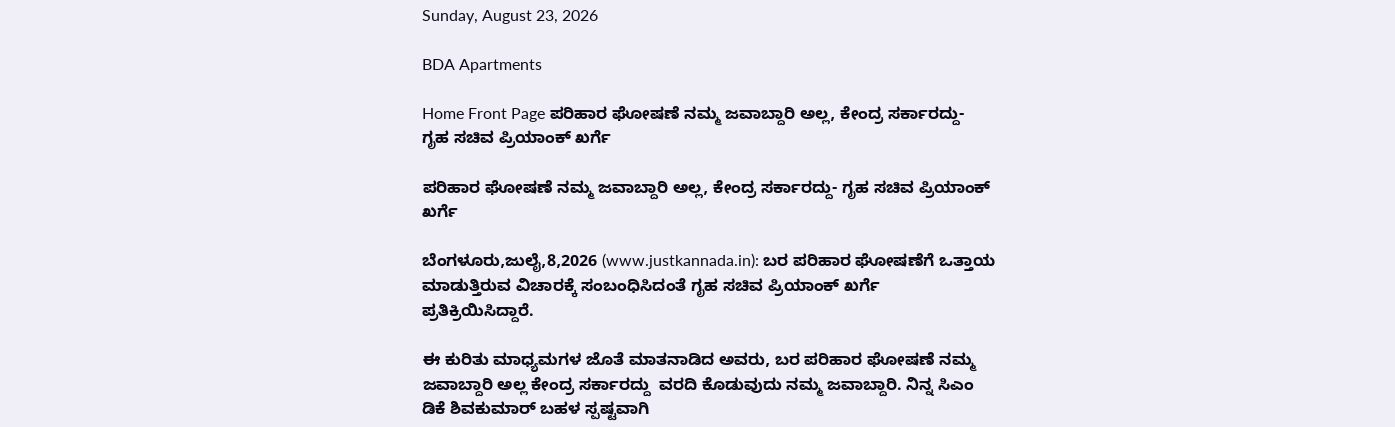Sunday, August 23, 2026

BDA Apartments

Home Front Page ಪರಿಹಾರ ಘೋಷಣೆ ನಮ್ಮ ಜವಾಬ್ದಾರಿ ಅಲ್ಲ, ಕೇಂದ್ರ ಸರ್ಕಾರದ್ದು- ಗೃಹ ಸಚಿವ ಪ್ರಿಯಾಂಕ್ ಖರ್ಗೆ

ಪರಿಹಾರ ಘೋಷಣೆ ನಮ್ಮ ಜವಾಬ್ದಾರಿ ಅಲ್ಲ, ಕೇಂದ್ರ ಸರ್ಕಾರದ್ದು- ಗೃಹ ಸಚಿವ ಪ್ರಿಯಾಂಕ್ ಖರ್ಗೆ

ಬೆಂಗಳೂರು,ಜುಲೈ,8,2026 (www.justkannada.in): ಬರ ಪರಿಹಾರ ಘೋಷಣೆಗೆ ಒತ್ತಾಯ ಮಾಡುತ್ತಿರುವ ವಿಚಾರಕ್ಕೆ ಸಂಬಂಧಿಸಿದಂತೆ ಗೃಹ ಸಚಿವ ಪ್ರಿಯಾಂಕ್ ಖರ್ಗೆ ಪ್ರತಿಕ್ರಿಯಿಸಿದ್ದಾರೆ.

ಈ ಕುರಿತು ಮಾಧ್ಯಮಗಳ ಜೊತೆ ಮಾತನಾಡಿದ ಅವರು, ಬರ ಪರಿಹಾರ ಘೋಷಣೆ ನಮ್ಮ ಜವಾಬ್ದಾರಿ ಅಲ್ಲ ಕೇಂದ್ರ ಸರ್ಕಾರದ್ದು  ವರದಿ ಕೊಡುವುದು ನಮ್ಮ ಜವಾಬ್ದಾರಿ. ನಿನ್ನ ಸಿಎಂ ಡಿಕೆ ಶಿವಕುಮಾರ್ ಬಹಳ ಸ್ಪಷ್ಟವಾಗಿ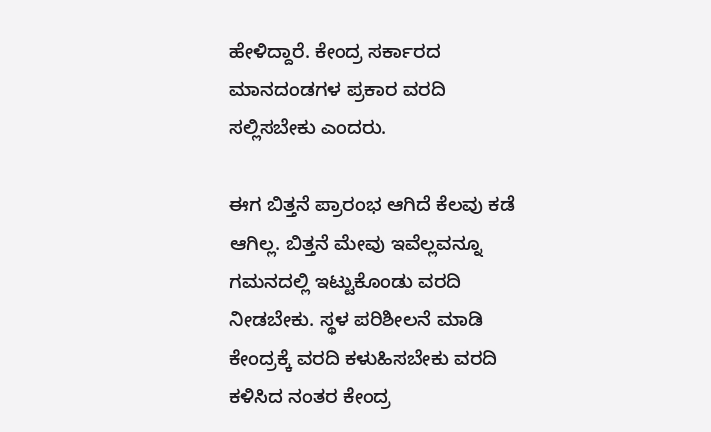ಹೇಳಿದ್ದಾರೆ. ಕೇಂದ್ರ ಸರ್ಕಾರದ ಮಾನದಂಡಗಳ ಪ್ರಕಾರ ವರದಿ ಸಲ್ಲಿಸಬೇಕು ಎಂದರು.

ಈಗ ಬಿತ್ತನೆ ಪ್ರಾರಂಭ ಆಗಿದೆ ಕೆಲವು ಕಡೆ ಆಗಿಲ್ಲ. ಬಿತ್ತನೆ ಮೇವು ಇವೆಲ್ಲವನ್ನೂ ಗಮನದಲ್ಲಿ ಇಟ್ಟುಕೊಂಡು ವರದಿ  ನೀಡಬೇಕು. ಸ್ಥಳ ಪರಿಶೀಲನೆ ಮಾಡಿ ಕೇಂದ್ರಕ್ಕೆ ವರದಿ ಕಳುಹಿಸಬೇಕು ವರದಿ ಕಳಿಸಿದ ನಂತರ ಕೇಂದ್ರ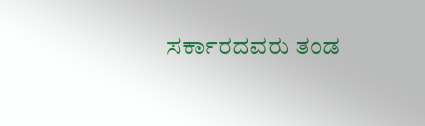ಸರ್ಕಾರದವರು ತಂಡ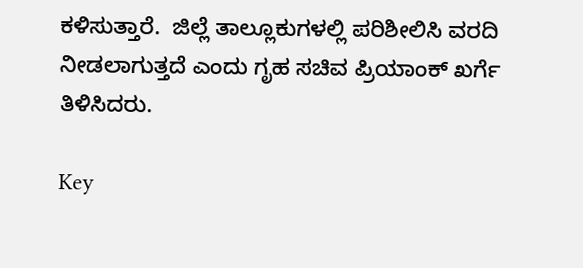ಕಳಿಸುತ್ತಾರೆ.  ಜಿಲ್ಲೆ ತಾಲ್ಲೂಕುಗಳಲ್ಲಿ ಪರಿಶೀಲಿಸಿ ವರದಿ ನೀಡಲಾಗುತ್ತದೆ ಎಂದು ಗೃಹ ಸಚಿವ ಪ್ರಿಯಾಂಕ್ ಖರ್ಗೆ ತಿಳಿಸಿದರು.

Key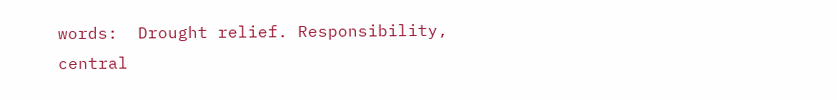words:  Drought relief. Responsibility, central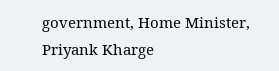government, Home Minister, Priyank Kharge